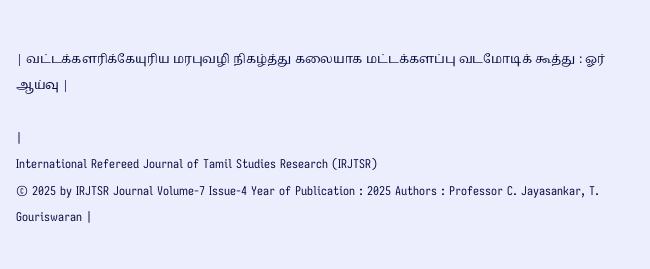| வட்டக்களரிக்கேயுரிய மரபுவழி நிகழ்த்து கலையாக மட்டக்களப்பு வடமோடிக் கூத்து : ஓர் ஆய்வு |

|
International Refereed Journal of Tamil Studies Research (IRJTSR)
© 2025 by IRJTSR Journal Volume-7 Issue-4 Year of Publication : 2025 Authors : Professor C. Jayasankar, T. Gouriswaran |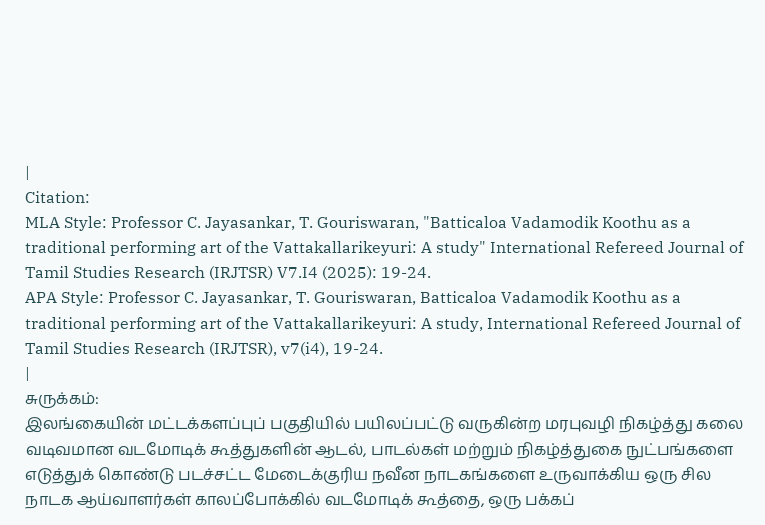|
Citation:
MLA Style: Professor C. Jayasankar, T. Gouriswaran, "Batticaloa Vadamodik Koothu as a traditional performing art of the Vattakallarikeyuri: A study" International Refereed Journal of Tamil Studies Research (IRJTSR) V7.I4 (2025): 19-24.
APA Style: Professor C. Jayasankar, T. Gouriswaran, Batticaloa Vadamodik Koothu as a traditional performing art of the Vattakallarikeyuri: A study, International Refereed Journal of Tamil Studies Research (IRJTSR), v7(i4), 19-24.
|
சுருக்கம்:
இலங்கையின் மட்டக்களப்புப் பகுதியில் பயிலப்பட்டு வருகின்ற மரபுவழி நிகழ்த்து கலை வடிவமான வடமோடிக் கூத்துகளின் ஆடல், பாடல்கள் மற்றும் நிகழ்த்துகை நுட்பங்களை எடுத்துக் கொண்டு படச்சட்ட மேடைக்குரிய நவீன நாடகங்களை உருவாக்கிய ஒரு சில நாடக ஆய்வாளர்கள் காலப்போக்கில் வடமோடிக் கூத்தை, ஒரு பக்கப்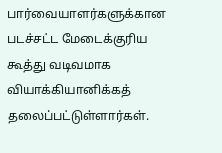பார்வையாளர்களுக்கான படச்சட்ட மேடைக்குரிய கூத்து வடிவமாக வியாக்கியானிக்கத் தலைப்பட்டுள்ளார்கள்.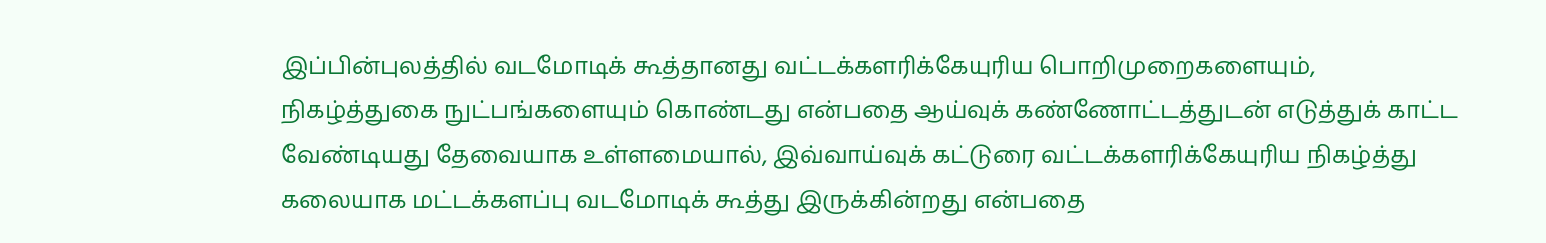இப்பின்புலத்தில் வடமோடிக் கூத்தானது வட்டக்களரிக்கேயுரிய பொறிமுறைகளையும், நிகழ்த்துகை நுட்பங்களையும் கொண்டது என்பதை ஆய்வுக் கண்ணோட்டத்துடன் எடுத்துக் காட்ட வேண்டியது தேவையாக உள்ளமையால், இவ்வாய்வுக் கட்டுரை வட்டக்களரிக்கேயுரிய நிகழ்த்து கலையாக மட்டக்களப்பு வடமோடிக் கூத்து இருக்கின்றது என்பதை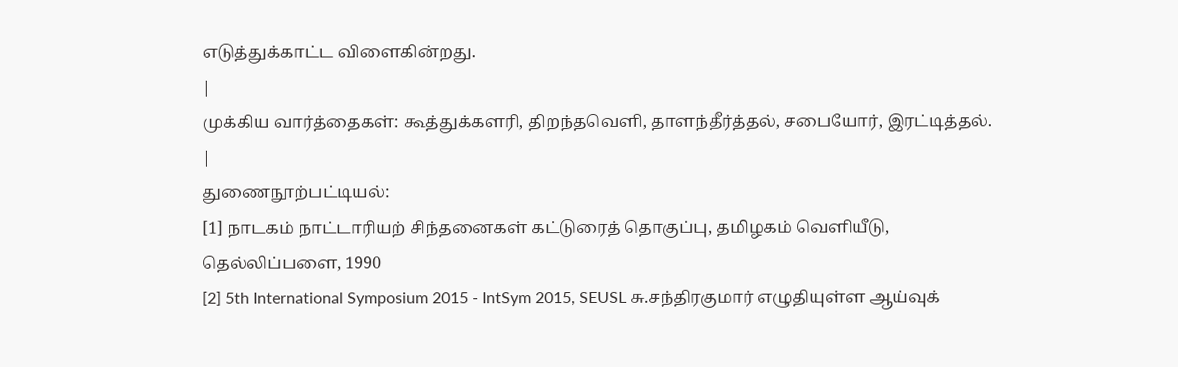எடுத்துக்காட்ட விளைகின்றது.
|
முக்கிய வார்த்தைகள்: கூத்துக்களரி, திறந்தவெளி, தாளந்தீர்த்தல், சபையோர், இரட்டித்தல்.
|
துணைநூற்பட்டியல்:
[1] நாடகம் நாட்டாரியற் சிந்தனைகள் கட்டுரைத் தொகுப்பு, தமிழகம் வெளியீடு, தெல்லிப்பளை, 1990
[2] 5th International Symposium 2015 - IntSym 2015, SEUSL சு.சந்திரகுமார் எழுதியுள்ள ஆய்வுக்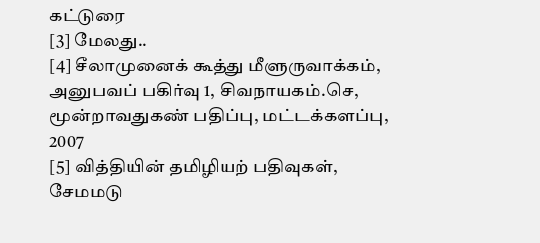கட்டுரை
[3] மேலது..
[4] சீலாமுனைக் கூத்து மீளுருவாக்கம், அனுபவப் பகிர்வு 1, சிவநாயகம்.செ, மூன்றாவதுகண் பதிப்பு, மட்டக்களப்பு, 2007
[5] வித்தியின் தமிழியற் பதிவுகள், சேமமடு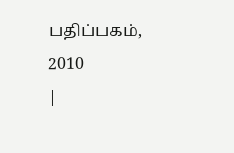பதிப்பகம், 2010
|